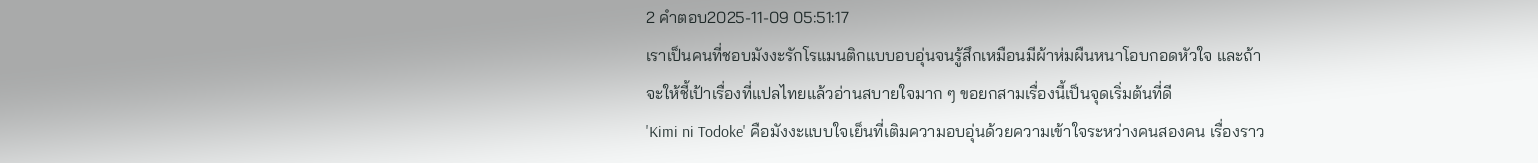2 คำตอบ2025-11-09 05:51:17
เราเป็นคนที่ชอบมังงะรักโรแมนติกแบบอบอุ่นจนรู้สึกเหมือนมีผ้าห่มผืนหนาโอบกอดหัวใจ และถ้าจะให้ชี้เป้าเรื่องที่แปลไทยแล้วอ่านสบายใจมาก ๆ ขอยกสามเรื่องนี้เป็นจุดเริ่มต้นที่ดี
'Kimi ni Todoke' คือมังงะแบบใจเย็นที่เติมความอบอุ่นด้วยความเข้าใจระหว่างคนสองคน เรื่องราว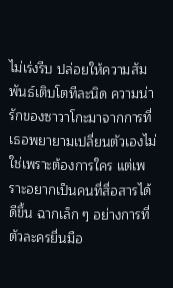ไม่เร่งรีบ ปล่อยให้ความสัมพันธ์เติบโตทีละนิด ความน่ารักของซาวาโกะมาจากการที่เธอพยายามเปลี่ยนตัวเองไม่ใช่เพราะต้องการใคร แต่เพราะอยากเป็นคนที่สื่อสารได้ดีขึ้น ฉากเล็ก ๆ อย่างการที่ตัวละครยื่นมือ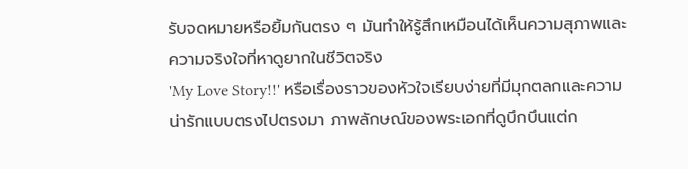รับจดหมายหรือยิ้มกันตรง ๆ มันทำให้รู้สึกเหมือนได้เห็นความสุภาพและความจริงใจที่หาดูยากในชีวิตจริง
'My Love Story!!' หรือเรื่องราวของหัวใจเรียบง่ายที่มีมุกตลกและความน่ารักแบบตรงไปตรงมา ภาพลักษณ์ของพระเอกที่ดูบึกบึนแต่ก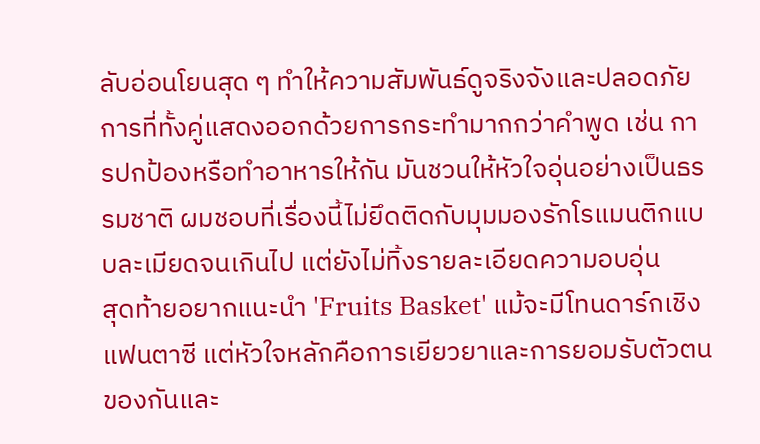ลับอ่อนโยนสุด ๆ ทำให้ความสัมพันธ์ดูจริงจังและปลอดภัย การที่ทั้งคู่แสดงออกด้วยการกระทำมากกว่าคำพูด เช่น การปกป้องหรือทำอาหารให้กัน มันชวนให้หัวใจอุ่นอย่างเป็นธรรมชาติ ผมชอบที่เรื่องนี้ไม่ยึดติดกับมุมมองรักโรแมนติกแบบละเมียดจนเกินไป แต่ยังไม่ทิ้งรายละเอียดความอบอุ่น
สุดท้ายอยากแนะนำ 'Fruits Basket' แม้จะมีโทนดาร์กเชิงแฟนตาซี แต่หัวใจหลักคือการเยียวยาและการยอมรับตัวตนของกันและ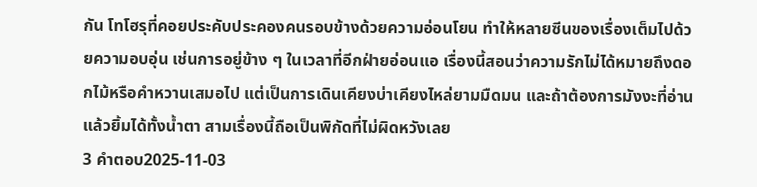กัน โทโฮรุที่คอยประคับประคองคนรอบข้างด้วยความอ่อนโยน ทำให้หลายซีนของเรื่องเต็มไปด้วยความอบอุ่น เช่นการอยู่ข้าง ๆ ในเวลาที่อีกฝ่ายอ่อนแอ เรื่องนี้สอนว่าความรักไม่ได้หมายถึงดอกไม้หรือคำหวานเสมอไป แต่เป็นการเดินเคียงบ่าเคียงไหล่ยามมืดมน และถ้าต้องการมังงะที่อ่านแล้วยิ้มได้ทั้งน้ำตา สามเรื่องนี้ถือเป็นพิกัดที่ไม่ผิดหวังเลย
3 คำตอบ2025-11-03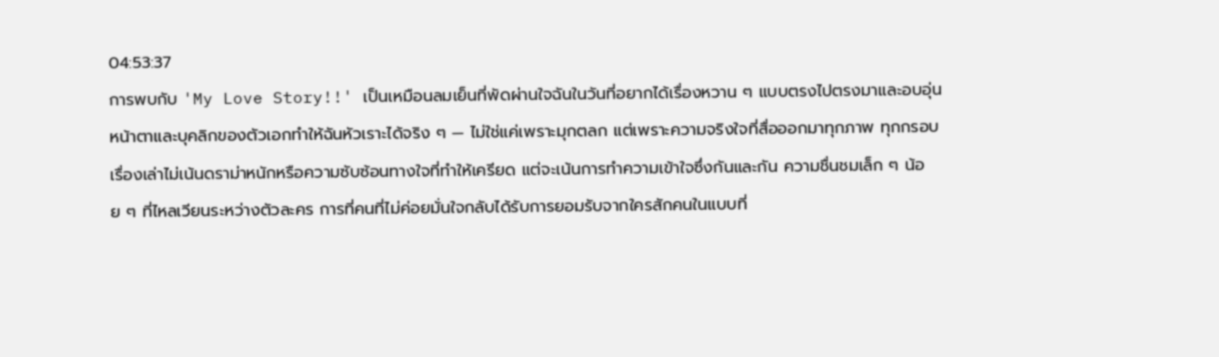04:53:37
การพบกับ 'My Love Story!!' เป็นเหมือนลมเย็นที่พัดผ่านใจฉันในวันที่อยากได้เรื่องหวาน ๆ แบบตรงไปตรงมาและอบอุ่น
หน้าตาและบุคลิกของตัวเอกทำให้ฉันหัวเราะได้จริง ๆ — ไม่ใช่แค่เพราะมุกตลก แต่เพราะความจริงใจที่สื่อออกมาทุกภาพ ทุกกรอบ เรื่องเล่าไม่เน้นดราม่าหนักหรือความซับซ้อนทางใจที่ทำให้เครียด แต่จะเน้นการทำความเข้าใจซึ่งกันและกัน ความชื่นชมเล็ก ๆ น้อย ๆ ที่ไหลเวียนระหว่างตัวละคร การที่คนที่ไม่ค่อยมั่นใจกลับได้รับการยอมรับจากใครสักคนในแบบที่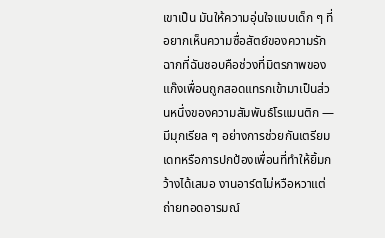เขาเป็น มันให้ความอุ่นใจแบบเด็ก ๆ ที่อยากเห็นความซื่อสัตย์ของความรัก
ฉากที่ฉันชอบคือช่วงที่มิตรภาพของแก๊งเพื่อนถูกสอดแทรกเข้ามาเป็นส่วนหนึ่งของความสัมพันธ์โรแมนติก — มีมุกเรียล ๆ อย่างการช่วยกันเตรียมเดทหรือการปกป้องเพื่อนที่ทำให้ยิ้มกว้างได้เสมอ งานอาร์ตไม่หวือหวาแต่ถ่ายทอดอารมณ์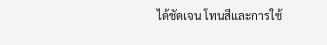ได้ชัดเจน โทนสีและการใช้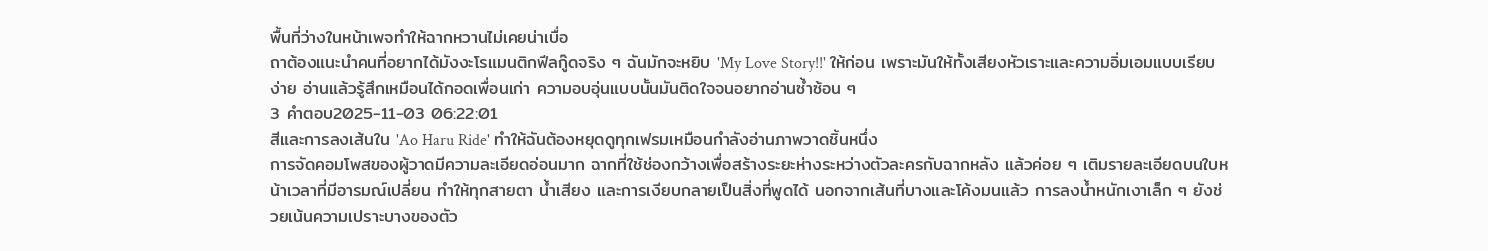พื้นที่ว่างในหน้าเพจทำให้ฉากหวานไม่เคยน่าเบื่อ
ถาต้องแนะนำคนที่อยากได้มังงะโรแมนติกฟีลกู๊ดจริง ๆ ฉันมักจะหยิบ 'My Love Story!!' ให้ก่อน เพราะมันให้ทั้งเสียงหัวเราะและความอิ่มเอมแบบเรียบง่าย อ่านแล้วรู้สึกเหมือนได้กอดเพื่อนเก่า ความอบอุ่นแบบนั้นมันติดใจจนอยากอ่านซ้ำซ้อน ๆ
3 คำตอบ2025-11-03 06:22:01
สีและการลงเส้นใน 'Ao Haru Ride' ทำให้ฉันต้องหยุดดูทุกเฟรมเหมือนกำลังอ่านภาพวาดชิ้นหนึ่ง
การจัดคอมโพสของผู้วาดมีความละเอียดอ่อนมาก ฉากที่ใช้ช่องกว้างเพื่อสร้างระยะห่างระหว่างตัวละครกับฉากหลัง แล้วค่อย ๆ เติมรายละเอียดบนใบหน้าเวลาที่มีอารมณ์เปลี่ยน ทำให้ทุกสายตา น้ำเสียง และการเงียบกลายเป็นสิ่งที่พูดได้ นอกจากเส้นที่บางและโค้งมนแล้ว การลงน้ำหนักเงาเล็ก ๆ ยังช่วยเน้นความเปราะบางของตัว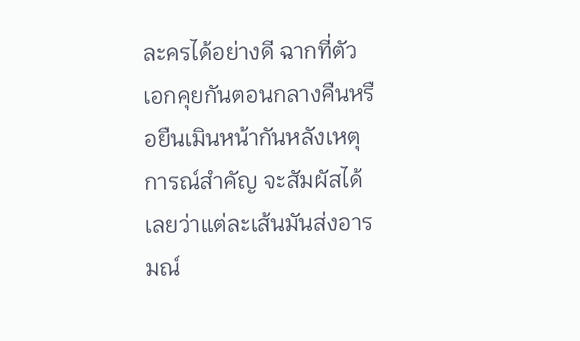ละครได้อย่างดี ฉากที่ตัวเอกคุยกันตอนกลางคืนหรือยืนเมินหน้ากันหลังเหตุการณ์สำคัญ จะสัมผัสได้เลยว่าแต่ละเส้นมันส่งอารมณ์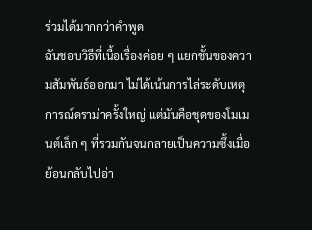ร่วมได้มากกว่าคำพูด
ฉันชอบวิธีที่เนื้อเรื่องค่อย ๆ แยกชั้นของความสัมพันธ์ออกมา ไม่ได้เน้นการไล่ระดับเหตุการณ์ดราม่าครั้งใหญ่ แต่มันคือชุดของโมเมนต์เล็ก ๆ ที่รวมกันจนกลายเป็นความซึ้งเมื่อย้อนกลับไปอ่า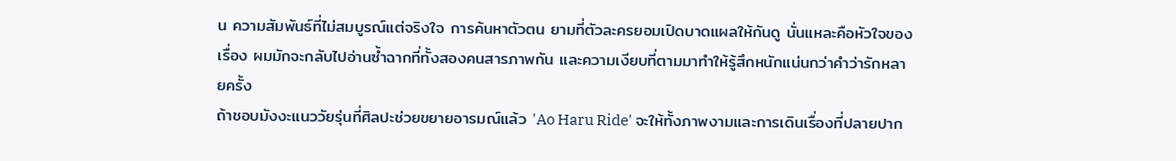น ความสัมพันธ์ที่ไม่สมบูรณ์แต่จริงใจ การค้นหาตัวตน ยามที่ตัวละครยอมเปิดบาดแผลให้กันดู นั่นแหละคือหัวใจของเรื่อง ผมมักจะกลับไปอ่านซ้ำฉากที่ทั้งสองคนสารภาพกัน และความเงียบที่ตามมาทำให้รู้สึกหนักแน่นกว่าคำว่ารักหลายครั้ง
ถ้าชอบมังงะแนววัยรุ่นที่ศิลปะช่วยขยายอารมณ์แล้ว 'Ao Haru Ride' จะให้ทั้งภาพงามและการเดินเรื่องที่ปลายปาก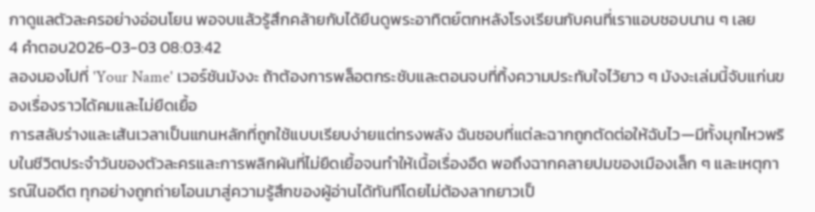กาดูแลตัวละครอย่างอ่อนโยน พอจบแล้วรู้สึกคล้ายกับได้ยืนดูพระอาทิตย์ตกหลังโรงเรียนกับคนที่เราแอบชอบนาน ๆ เลย
4 คำตอบ2026-03-03 08:03:42
ลองมองไปที่ 'Your Name' เวอร์ชันมังงะ ถ้าต้องการพล็อตกระชับและตอนจบที่ทิ้งความประทับใจไว้ยาว ๆ มังงะเล่มนี้จับแก่นของเรื่องราวได้คมและไม่ยืดเยื้อ
การสลับร่างและเส้นเวลาเป็นแกนหลักที่ถูกใช้แบบเรียบง่ายแต่ทรงพลัง ฉันชอบที่แต่ละฉากถูกตัดต่อให้ฉับไว—มีทั้งมุกไหวพริบในชีวิตประจำวันของตัวละครและการพลิกผันที่ไม่ยืดเยื้อจนทำให้เนื้อเรื่องอืด พอถึงฉากคลายปมของเมืองเล็ก ๆ และเหตุการณ์ในอดีต ทุกอย่างถูกถ่ายโอนมาสู่ความรู้สึกของผู้อ่านได้ทันทีโดยไม่ต้องลากยาวเป็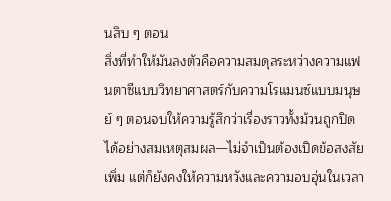นสิบ ๆ ตอน
สิ่งที่ทำให้มันลงตัวคือความสมดุลระหว่างความแฟนตาซีแบบวิทยาศาสตร์กับความโรแมนซ์แบบมนุษย์ ๆ ตอนจบให้ความรู้สึกว่าเรื่องราวทั้งม้วนถูกปิดได้อย่างสมเหตุสมผล—ไม่จำเป็นต้องเปิดข้อสงสัยเพิ่ม แต่ก็ยังคงให้ความหวังและความอบอุ่นในเวลา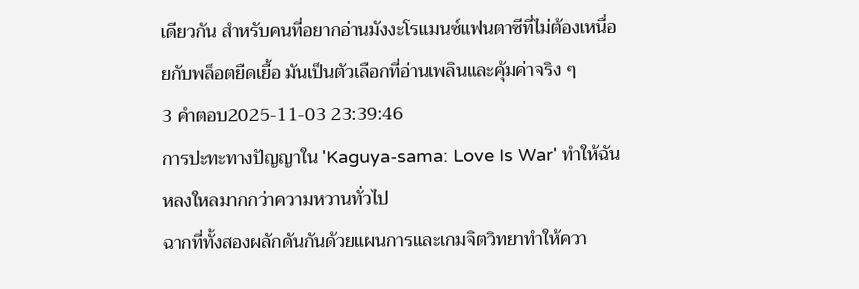เดียวกัน สำหรับคนที่อยากอ่านมังงะโรแมนซ์แฟนตาซีที่ไม่ต้องเหนื่อยกับพล็อตยืดเยื้อ มันเป็นตัวเลือกที่อ่านเพลินและคุ้มค่าจริง ๆ
3 คำตอบ2025-11-03 23:39:46
การปะทะทางปัญญาใน 'Kaguya-sama: Love Is War' ทำให้ฉันหลงใหลมากกว่าความหวานทั่วไป
ฉากที่ทั้งสองผลักดันกันด้วยแผนการและเกมจิตวิทยาทำให้ควา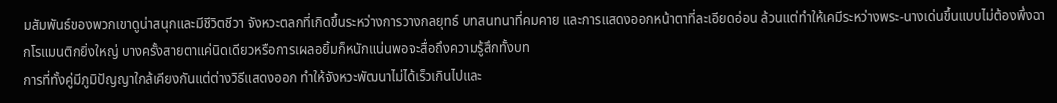มสัมพันธ์ของพวกเขาดูน่าสนุกและมีชีวิตชีวา จังหวะตลกที่เกิดขึ้นระหว่างการวางกลยุทธ์ บทสนทนาที่คมคาย และการแสดงออกหน้าตาที่ละเอียดอ่อน ล้วนแต่ทำให้เคมีระหว่างพระ-นางเด่นขึ้นแบบไม่ต้องพึ่งฉากโรแมนติกยิ่งใหญ่ บางครั้งสายตาแค่นิดเดียวหรือการเผลอยิ้มก็หนักแน่นพอจะสื่อถึงความรู้สึกทั้งบท
การที่ทั้งคู่มีภูมิปัญญาใกล้เคียงกันแต่ต่างวิธีแสดงออก ทำให้จังหวะพัฒนาไม่ได้เร็วเกินไปและ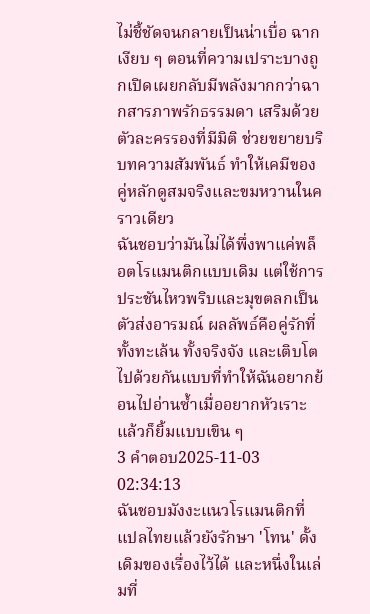ไม่ชี้ชัดจนกลายเป็นน่าเบื่อ ฉากเงียบ ๆ ตอนที่ความเปราะบางถูกเปิดเผยกลับมีพลังมากกว่าฉากสารภาพรักธรรมดา เสริมด้วยตัวละครรองที่มีมิติ ช่วยขยายบริบทความสัมพันธ์ ทำให้เคมีของคู่หลักดูสมจริงและขมหวานในคราวเดียว
ฉันชอบว่ามันไม่ได้พึ่งพาแค่พล็อตโรแมนติกแบบเดิม แต่ใช้การประชันไหวพริบและมุขตลกเป็นตัวส่งอารมณ์ ผลลัพธ์คือคู่รักที่ทั้งทะเล้น ทั้งจริงจัง และเติบโตไปด้วยกันแบบที่ทำให้ฉันอยากย้อนไปอ่านซ้ำเมื่ออยากหัวเราะแล้วก็ยิ้มแบบเขิน ๆ
3 คำตอบ2025-11-03 02:34:13
ฉันชอบมังงะแนวโรแมนติกที่แปลไทยแล้วยังรักษา 'โทน' ดั้งเดิมของเรื่องไว้ได้ และหนึ่งในเล่มที่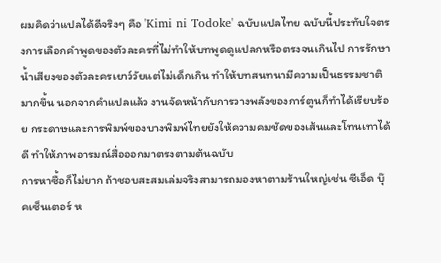ผมคิดว่าแปลได้ดีจริงๆ คือ 'Kimi ni Todoke' ฉบับแปลไทย ฉบับนี้ประทับใจตรงการเลือกคำพูดของตัวละครที่ไม่ทำให้บทพูดดูแปลกหรือตรงจนเกินไป การรักษาน้ำเสียงของตัวละครเยาว์วัยแต่ไม่เด็กเกิน ทำให้บทสนทนามีความเป็นธรรมชาติมากขึ้น นอกจากคำแปลแล้ว งานจัดหน้ากับการวางพลังของการ์ตูนก็ทำได้เรียบร้อย กระดาษและการพิมพ์ของบางพิมพ์ไทยยังให้ความคมชัดของเส้นและโทนเทาได้ดี ทำให้ภาพอารมณ์สื่อออกมาตรงตามต้นฉบับ
การหาซื้อก็ไม่ยาก ถ้าชอบสะสมเล่มจริงสามารถมองหาตามร้านใหญ่เช่น ซีเอ็ด บุ๊คเซ็นเตอร์ ห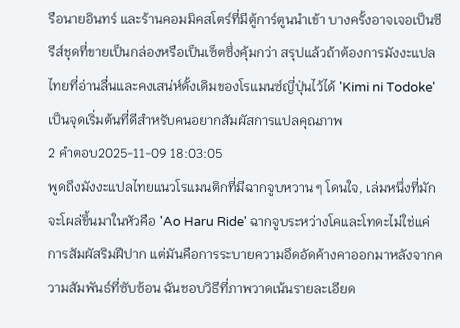รือนายอินทร์ และร้านคอมมิคสโตร์ที่มีตู้การ์ตูนนำเข้า บางครั้งอาจเจอเป็นซีรีส์ชุดที่ขายเป็นกล่องหรือเป็นเซ็ตซึ่งคุ้มกว่า สรุปแล้วถ้าต้องการมังงะแปลไทยที่อ่านลื่นและคงเสน่ห์ดั้งเดิมของโรแมนซ์ญี่ปุ่นไว้ได้ 'Kimi ni Todoke' เป็นจุดเริ่มต้นที่ดีสำหรับคนอยากสัมผัสการแปลคุณภาพ
2 คำตอบ2025-11-09 18:03:05
พูดถึงมังงะแปลไทยแนวโรแมนติกที่มีฉากจูบหวาน ๆ โดนใจ, เล่มหนึ่งที่มักจะโผล่ขึ้นมาในหัวคือ 'Ao Haru Ride' ฉากจูบระหว่างโคและโทดะไม่ใช่แค่การสัมผัสริมฝีปาก แต่มันคือการระบายความอึดอัดค้างคาออกมาหลังจากความสัมพันธ์ที่ซับซ้อน ฉันชอบวิธีที่ภาพวาดเน้นรายละเอียด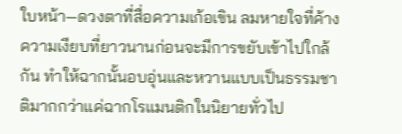ใบหน้า—ดวงตาที่สื่อความเก้อเขิน ลมหายใจที่ค้าง ความเงียบที่ยาวนานก่อนจะมีการขยับเข้าไปใกล้กัน ทำให้ฉากนั้นอบอุ่นและหวานแบบเป็นธรรมชาติมากกว่าแค่ฉากโรแมนติกในนิยายทั่วไป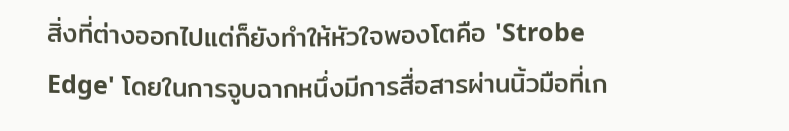สิ่งที่ต่างออกไปแต่ก็ยังทำให้หัวใจพองโตคือ 'Strobe Edge' โดยในการจูบฉากหนึ่งมีการสื่อสารผ่านนิ้วมือที่เก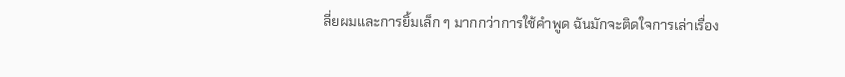ลี่ยผมและการยิ้มเล็ก ๆ มากกว่าการใช้คำพูด ฉันมักจะติดใจการเล่าเรื่อง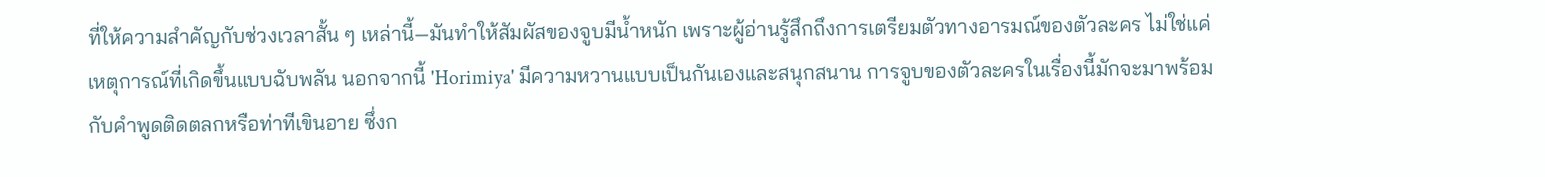ที่ให้ความสำคัญกับช่วงเวลาสั้น ๆ เหล่านี้—มันทำให้สัมผัสของจูบมีน้ำหนัก เพราะผู้อ่านรู้สึกถึงการเตรียมตัวทางอารมณ์ของตัวละคร ไม่ใช่แค่เหตุการณ์ที่เกิดขึ้นแบบฉับพลัน นอกจากนี้ 'Horimiya' มีความหวานแบบเป็นกันเองและสนุกสนาน การจูบของตัวละครในเรื่องนี้มักจะมาพร้อมกับคำพูดติดตลกหรือท่าทีเขินอาย ซึ่งก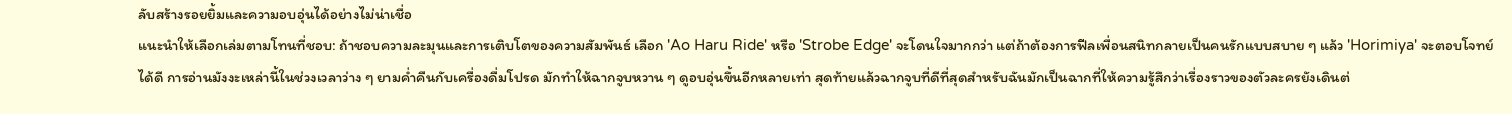ลับสร้างรอยยิ้มและความอบอุ่นได้อย่างไม่น่าเชื่อ
แนะนำให้เลือกเล่มตามโทนที่ชอบ: ถ้าชอบความละมุนและการเติบโตของความสัมพันธ์ เลือก 'Ao Haru Ride' หรือ 'Strobe Edge' จะโดนใจมากกว่า แต่ถ้าต้องการฟีลเพื่อนสนิทกลายเป็นคนรักแบบสบาย ๆ แล้ว 'Horimiya' จะตอบโจทย์ได้ดี การอ่านมังงะเหล่านี้ในช่วงเวลาว่าง ๆ ยามค่ำคืนกับเครื่องดื่มโปรด มักทำให้ฉากจูบหวาน ๆ ดูอบอุ่นขึ้นอีกหลายเท่า สุดท้ายแล้วฉากจูบที่ดีที่สุดสำหรับฉันมักเป็นฉากที่ให้ความรู้สึกว่าเรื่องราวของตัวละครยังเดินต่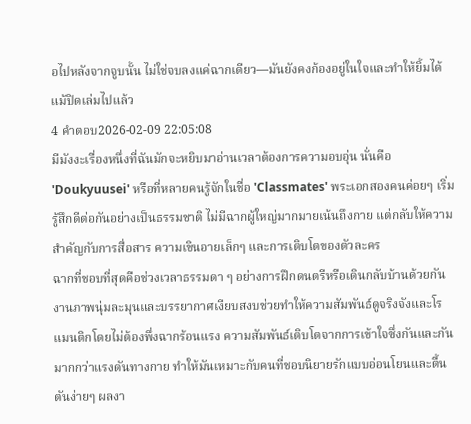อไปหลังจากจูบนั้น ไม่ใช่จบลงแค่ฉากเดียว—มันยังคงก้องอยู่ในใจและทำให้ยิ้มได้แม้ปิดเล่มไปแล้ว
4 คำตอบ2026-02-09 22:05:08
มีมังงะเรื่องหนึ่งที่ฉันมักจะหยิบมาอ่านเวลาต้องการความอบอุ่น นั่นคือ 'Doukyuusei' หรือที่หลายคนรู้จักในชื่อ 'Classmates' พระเอกสองคนค่อยๆ เริ่มรู้สึกดีต่อกันอย่างเป็นธรรมชาติ ไม่มีฉากผู้ใหญ่มากมายเน้นถึงกาย แต่กลับให้ความสำคัญกับการสื่อสาร ความเขินอายเล็กๆ และการเติบโตของตัวละคร
ฉากที่ชอบที่สุดคือช่วงเวลาธรรมดา ๆ อย่างการฝึกดนตรีหรือเดินกลับบ้านด้วยกัน งานภาพนุ่มละมุนและบรรยากาศเงียบสงบช่วยทำให้ความสัมพันธ์ดูจริงจังและโรแมนติกโดยไม่ต้องพึ่งฉากร้อนแรง ความสัมพันธ์เติบโตจากการเข้าใจซึ่งกันและกันมากกว่าแรงดันทางกาย ทำให้มันเหมาะกับคนที่ชอบนิยายรักแบบอ่อนโยนและตื้นตันง่ายๆ ผลงา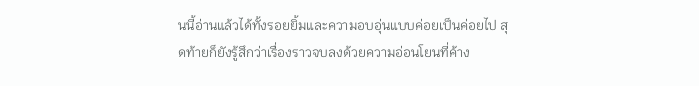นนี้อ่านแล้วได้ทั้งรอยยิ้มและความอบอุ่นแบบค่อยเป็นค่อยไป สุดท้ายก็ยังรู้สึกว่าเรื่องราวจบลงด้วยความอ่อนโยนที่ค้าง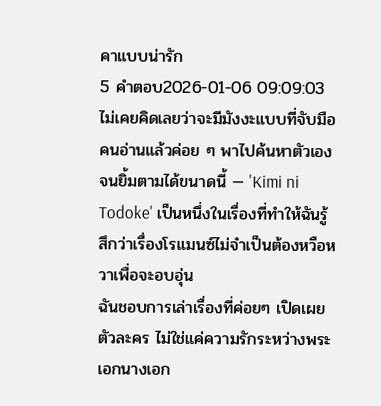คาแบบน่ารัก
5 คำตอบ2026-01-06 09:09:03
ไม่เคยคิดเลยว่าจะมีมังงะแบบที่จับมือคนอ่านแล้วค่อย ๆ พาไปค้นหาตัวเองจนยิ้มตามได้ขนาดนี้ — 'Kimi ni Todoke' เป็นหนึ่งในเรื่องที่ทำให้ฉันรู้สึกว่าเรื่องโรแมนซ์ไม่จำเป็นต้องหวือหวาเพื่อจะอบอุ่น
ฉันชอบการเล่าเรื่องที่ค่อยๆ เปิดเผยตัวละคร ไม่ใช่แค่ความรักระหว่างพระเอกนางเอก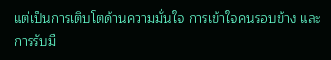แต่เป็นการเติบโตด้านความมั่นใจ การเข้าใจคนรอบข้าง และการรับมื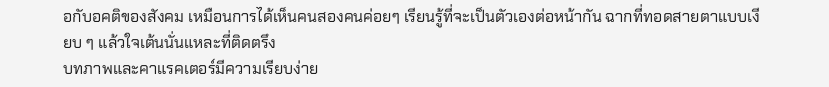อกับอคติของสังคม เหมือนการได้เห็นคนสองคนค่อยๆ เรียนรู้ที่จะเป็นตัวเองต่อหน้ากัน ฉากที่ทอดสายตาแบบเงียบ ๆ แล้วใจเต้นนั่นแหละที่ติดตรึง
บทภาพและคาแรคเตอร์มีความเรียบง่าย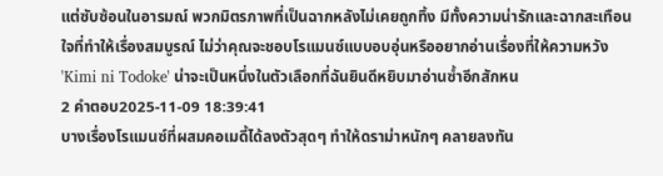แต่ซับซ้อนในอารมณ์ พวกมิตรภาพที่เป็นฉากหลังไม่เคยถูกทิ้ง มีทั้งความน่ารักและฉากสะเทือนใจที่ทำให้เรื่องสมบูรณ์ ไม่ว่าคุณจะชอบโรแมนซ์แบบอบอุ่นหรืออยากอ่านเรื่องที่ให้ความหวัง 'Kimi ni Todoke' น่าจะเป็นหนึ่งในตัวเลือกที่ฉันยินดีหยิบมาอ่านซ้ำอีกสักหน
2 คำตอบ2025-11-09 18:39:41
บางเรื่องโรแมนซ์ที่ผสมคอเมดี้ได้ลงตัวสุดๆ ทำให้ดราม่าหนักๆ คลายลงทัน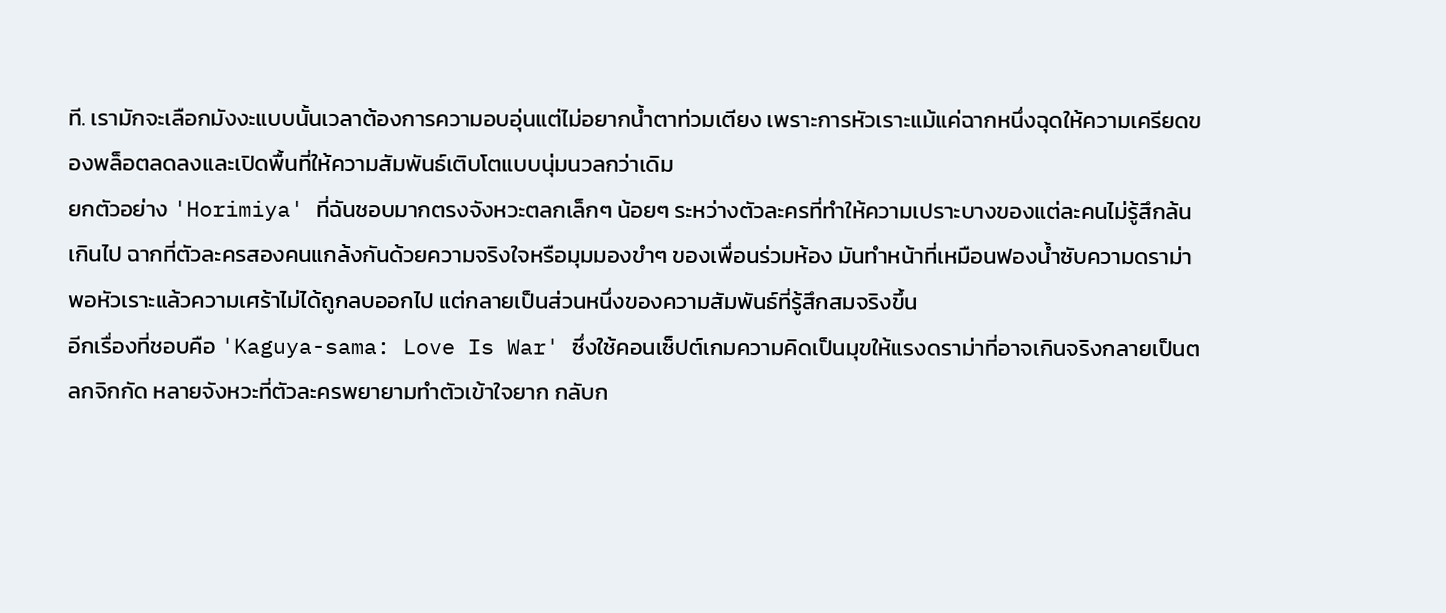ที. เรามักจะเลือกมังงะแบบนั้นเวลาต้องการความอบอุ่นแต่ไม่อยากน้ำตาท่วมเตียง เพราะการหัวเราะแม้แค่ฉากหนึ่งฉุดให้ความเครียดของพล็อตลดลงและเปิดพื้นที่ให้ความสัมพันธ์เติบโตแบบนุ่มนวลกว่าเดิม
ยกตัวอย่าง 'Horimiya' ที่ฉันชอบมากตรงจังหวะตลกเล็กๆ น้อยๆ ระหว่างตัวละครที่ทำให้ความเปราะบางของแต่ละคนไม่รู้สึกล้นเกินไป ฉากที่ตัวละครสองคนแกล้งกันด้วยความจริงใจหรือมุมมองขำๆ ของเพื่อนร่วมห้อง มันทำหน้าที่เหมือนฟองน้ำซับความดราม่า พอหัวเราะแล้วความเศร้าไม่ได้ถูกลบออกไป แต่กลายเป็นส่วนหนึ่งของความสัมพันธ์ที่รู้สึกสมจริงขึ้น
อีกเรื่องที่ชอบคือ 'Kaguya-sama: Love Is War' ซึ่งใช้คอนเซ็ปต์เกมความคิดเป็นมุขให้แรงดราม่าที่อาจเกินจริงกลายเป็นตลกจิกกัด หลายจังหวะที่ตัวละครพยายามทำตัวเข้าใจยาก กลับก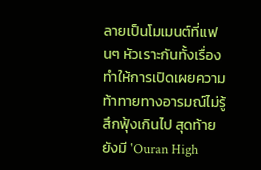ลายเป็นโมเมนต์ที่แฟนๆ หัวเราะกันทั้งเรื่อง ทำให้การเปิดเผยความท้าทายทางอารมณ์ไม่รู้สึกฟุ้งเกินไป สุดท้ายยังมี 'Ouran High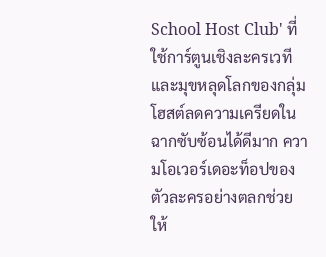School Host Club' ที่ใช้การ์ตูนเชิงละครเวทีและมุขหลุดโลกของกลุ่มโฮสต์ลดความเครียดในฉากซับซ้อนได้ดีมาก ความโอเวอร์เดอะท็อปของตัวละครอย่างตลกช่วยให้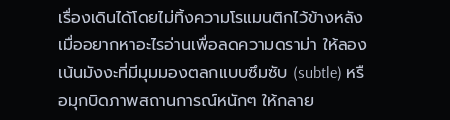เรื่องเดินได้โดยไม่ทิ้งความโรแมนติกไว้ข้างหลัง
เมื่ออยากหาอะไรอ่านเพื่อลดความดราม่า ให้ลองเน้นมังงะที่มีมุมมองตลกแบบซึมซับ (subtle) หรือมุกบิดภาพสถานการณ์หนักๆ ให้กลาย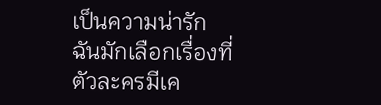เป็นความน่ารัก ฉันมักเลือกเรื่องที่ตัวละครมีเค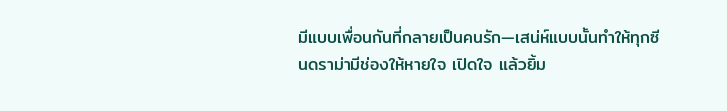มีแบบเพื่อนกันที่กลายเป็นคนรัก—เสน่ห์แบบนั้นทำให้ทุกซีนดราม่ามีช่องให้หายใจ เปิดใจ แล้วยิ้ม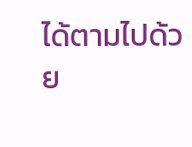ได้ตามไปด้วย